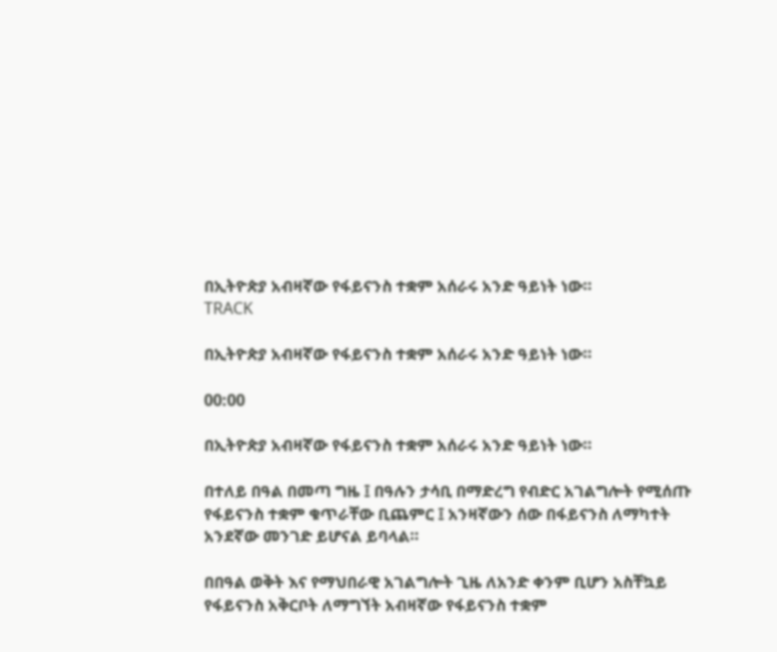በኢትዮጵያ አብዛኛው የፋይናንስ ተቋም አሰራሩ አንድ ዓይነት ነው።
TRACK

በኢትዮጵያ አብዛኛው የፋይናንስ ተቋም አሰራሩ አንድ ዓይነት ነው።

00:00

በኢትዮጵያ አብዛኛው የፋይናንስ ተቋም አሰራሩ አንድ ዓይነት ነው።

በተለይ በዓል በመጣ ግዜ ፤ በዓሉን ታሳቢ በማድረግ የብድር አገልግሎት የሚሰጡ የፋይናንስ ተቋም ቁጥራቸው ቢጨምር ፤ አንዛኛውን ሰው በፋይናንስ ለማካተት አንደኛው መንገድ ይሆናል ይባላል።

በበዓል ወቅት እና የማህበራዊ አገልግሎት ጊዜ ለአንድ ቀንም ቢሆን አስቸኳይ የፋይናንስ አቅርቦት ለማግኘት አብዛኛው የፋይናንስ ተቋም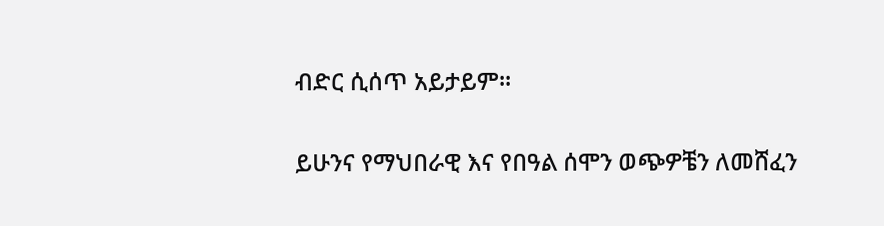ብድር ሲሰጥ አይታይም፡፡

ይሁንና የማህበራዊ እና የበዓል ሰሞን ወጭዎቼን ለመሸፈን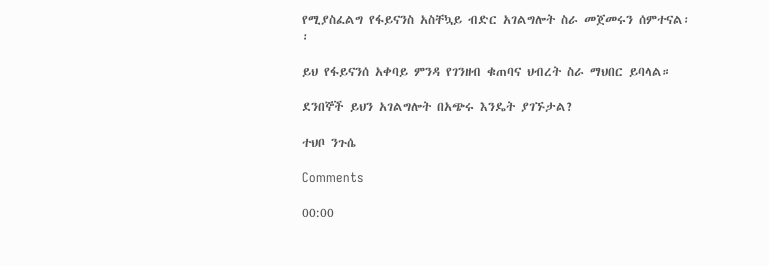የሚያስፈልግ የፋይናንስ አስቸኳይ ብድር አገልግሎት ስራ መጀመሩን ሰምተናል፡፡

ይህ የፋይናንሰ አቀባይ ምንዳ የገንዘብ ቁጠባና ህብረት ስራ ማህበር ይባላል።

ደንበኞች ይህን አገልግሎት በአጭሩ እንዴት ያገኙታል?

ተህቦ ንጉሴ

Comments

00:00